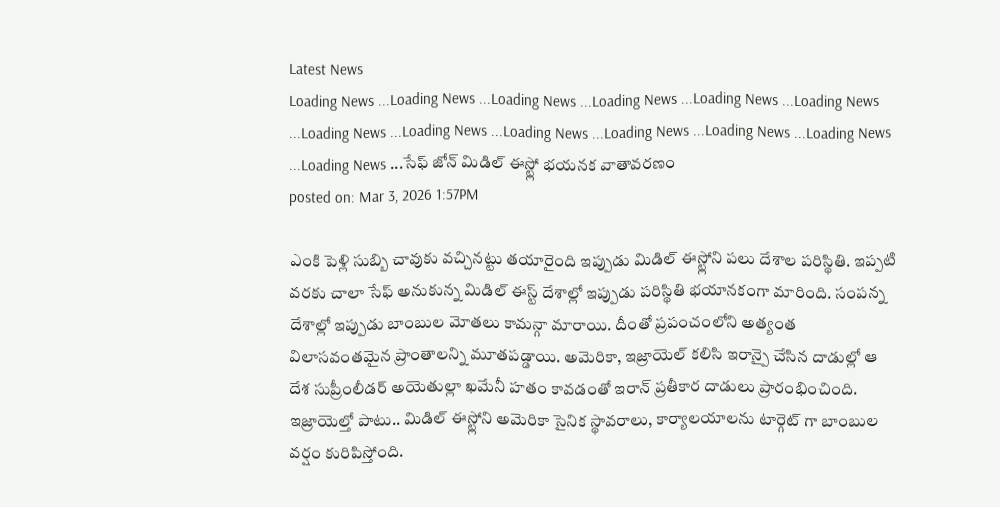Latest News
Loading News ...Loading News ...Loading News ...Loading News ...Loading News ...Loading News ...Loading News ...Loading News ...Loading News ...Loading News ...Loading News ...Loading News ...Loading News ...సేఫ్ జోన్ మిడిల్ ఈస్ట్లో భయనక వాతావరణం
posted on: Mar 3, 2026 1:57PM

ఎంకి పెళ్లి సుబ్బి చావుకు వచ్చినట్టు తయారైంది ఇప్పుడు మిడిల్ ఈస్ట్లోని పలు దేశాల పరిస్థితి. ఇప్పటి వరకు చాలా సేఫ్ అనుకున్న మిడిల్ ఈస్ట్ దేశాల్లో ఇప్పుడు పరిస్థితి భయానకంగా మారింది. సంపన్న దేశాల్లో ఇప్పుడు బాంబుల మోతలు కామన్గా మారాయి. దీంతో ప్రపంచంలోని అత్యంత విలాసవంతమైన ప్రాంతాలన్ని మూతపడ్డాయి. అమెరికా, ఇజ్రాయెల్ కలిసి ఇరాన్పై చేసిన దాడుల్లో ఆ దేశ సుప్రీంలీడర్ అయెతుల్లా ఖమేనీ హతం కావడంతో ఇరాన్ ప్రతీకార దాడులు ప్రారంభించింది. ఇజ్రాయెల్తో పాటు.. మిడిల్ ఈస్ట్లోని అమెరికా సైనిక స్థావరాలు, కార్యాలయాలను టార్గెట్ గా బాంబుల వర్షం కురిపిస్తోంది.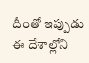దీంతో ఇప్పుడు ఈ దేశాల్లోని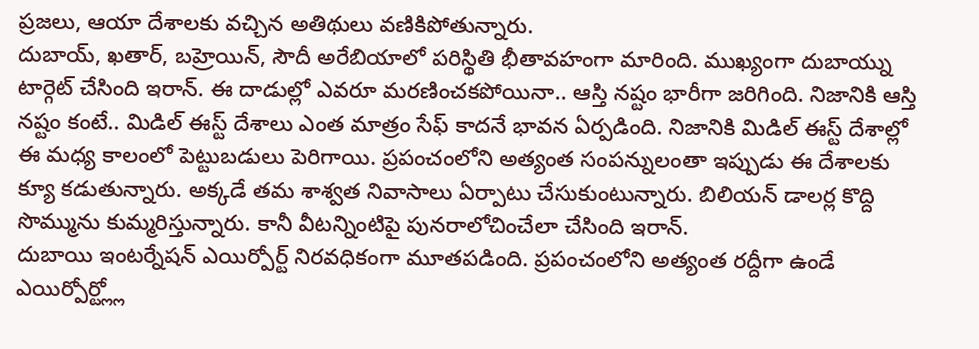ప్రజలు, ఆయా దేశాలకు వచ్చిన అతిథులు వణికిపోతున్నారు.
దుబాయ్, ఖతార్, బహ్రెయిన్, సౌదీ అరేబియాలో పరిస్థితి భీతావహంగా మారింది. ముఖ్యంగా దుబాయ్ను టార్గెట్ చేసింది ఇరాన్. ఈ దాడుల్లో ఎవరూ మరణించకపోయినా.. ఆస్తి నష్టం భారీగా జరిగింది. నిజానికి ఆస్తి నష్టం కంటే.. మిడిల్ ఈస్ట్ దేశాలు ఎంత మాత్రం సేఫ్ కాదనే భావన ఏర్పడింది. నిజానికి మిడిల్ ఈస్ట్ దేశాల్లో ఈ మధ్య కాలంలో పెట్టుబడులు పెరిగాయి. ప్రపంచంలోని అత్యంత సంపన్నులంతా ఇప్పుడు ఈ దేశాలకు క్యూ కడుతున్నారు. అక్కడే తమ శాశ్వత నివాసాలు ఏర్పాటు చేసుకుంటున్నారు. బిలియన్ డాలర్ల కొద్ది సొమ్మును కుమ్మరిస్తున్నారు. కానీ వీటన్నింటిపై పునరాలోచించేలా చేసింది ఇరాన్.
దుబాయి ఇంటర్నేషన్ ఎయిర్పోర్ట్ నిరవధికంగా మూతపడింది. ప్రపంచంలోని అత్యంత రద్దీగా ఉండే ఎయిర్పోర్ట్ల్లో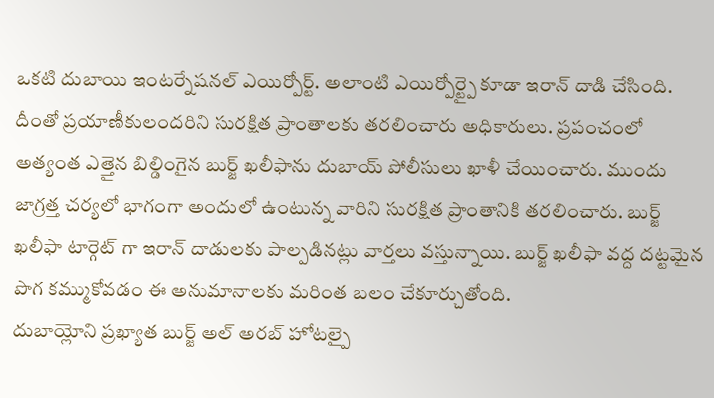ఒకటి దుబాయి ఇంటర్నేషనల్ ఎయిర్పోర్ట్. అలాంటి ఎయిర్పోర్ట్పై కూడా ఇరాన్ దాడి చేసింది. దీంతో ప్రయాణీకులందరిని సురక్షిత ప్రాంతాలకు తరలించారు అధికారులు. ప్రపంచంలో అత్యంత ఎత్తైన బిల్డింగైన బుర్జ్ ఖలీఫాను దుబాయ్ పోలీసులు ఖాళీ చేయించారు. ముందు జాగ్రత్త చర్యలో భాగంగా అందులో ఉంటున్న వారిని సురక్షిత ప్రాంతానికి తరలించారు. బుర్జ్ ఖలీఫా టార్గెట్ గా ఇరాన్ దాడులకు పాల్పడినట్లు వార్తలు వస్తున్నాయి. బుర్జ్ ఖలీఫా వద్ద దట్టమైన పొగ కమ్ముకోవడం ఈ అనుమానాలకు మరింత బలం చేకూర్చుతోంది.
దుబాయ్లోని ప్రఖ్యాత బుర్జ్ అల్ అరబ్ హోటల్పై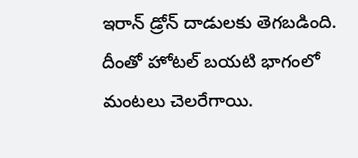ఇరాన్ డ్రోన్ దాడులకు తెగబడింది. దీంతో హోటల్ బయటి భాగంలో మంటలు చెలరేగాయి.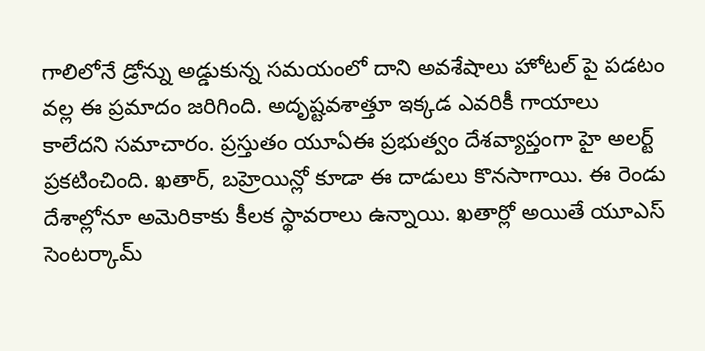గాలిలోనే డ్రోన్ను అడ్డుకున్న సమయంలో దాని అవశేషాలు హోటల్ పై పడటం వల్ల ఈ ప్రమాదం జరిగింది. అదృష్టవశాత్తూ ఇక్కడ ఎవరికీ గాయాలు కాలేదని సమాచారం. ప్రస్తుతం యూఏఈ ప్రభుత్వం దేశవ్యాప్తంగా హై అలర్ట్ ప్రకటించింది. ఖతార్, బహ్రెయిన్లో కూడా ఈ దాడులు కొనసాగాయి. ఈ రెండు దేశాల్లోనూ అమెరికాకు కీలక స్థావరాలు ఉన్నాయి. ఖతార్లో అయితే యూఎస్ సెంటర్కామ్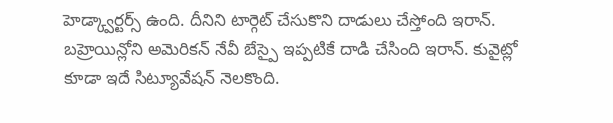హెడ్క్వార్టర్స్ ఉంది. దీనిని టార్గెట్ చేసుకొని దాడులు చేస్తోంది ఇరాన్. బహ్రెయిన్లోని అమెరికన్ నేవీ బేస్పై ఇప్పటికే దాడి చేసింది ఇరాన్. కువైట్లో కూడా ఇదే సిట్యూవేషన్ నెలకొంది.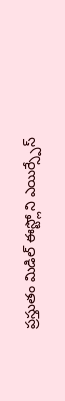ప్రస్తుతం మిడిల్ ఈస్ట్లోని ఎయిర్స్పేస్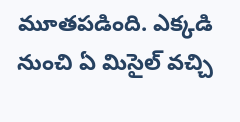మూతపడింది. ఎక్కడి నుంచి ఏ మిసైల్ వచ్చి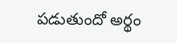పడుతుందో అర్థం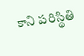కాని పరిస్థితి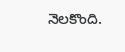నెలకొంది.